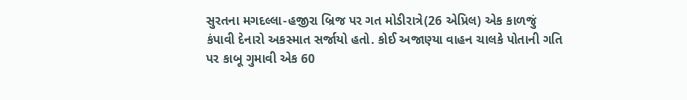સુરતના મગદલ્લા-હજીરા બ્રિજ પર ગત મોડીરાત્રે(26 એપ્રિલ) એક કાળજું કંપાવી દેનારો અકસ્માત સર્જાયો હતો. કોઈ અજાણ્યા વાહન ચાલકે પોતાની ગતિ પર કાબૂ ગુમાવી એક 60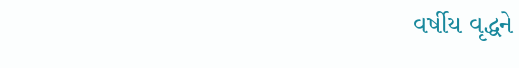વર્ષીય વૃદ્ધને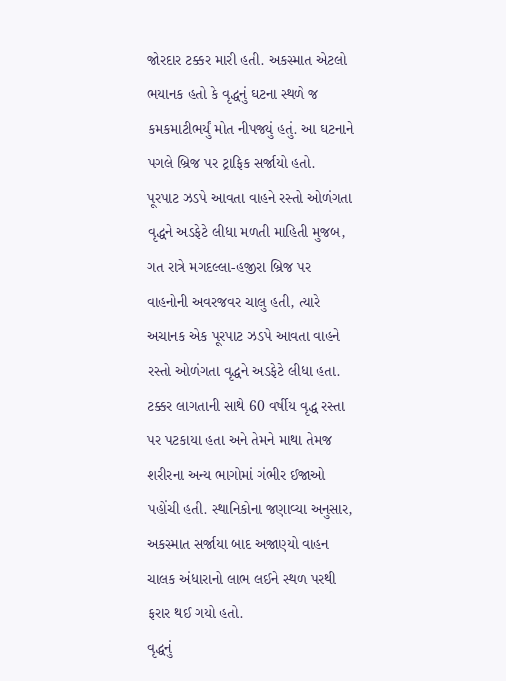જોરદાર ટક્કર મારી હતી. અકસ્માત એટલો ભયાનક હતો કે વૃદ્ધનું ઘટના સ્થળે જ કમકમાટીભર્યું મોત નીપજ્યું હતું. આ ઘટનાને પગલે બ્રિજ પર ટ્રાફિક સર્જાયો હતો.
પૂરપાટ ઝડપે આવતા વાહને રસ્તો ઓળંગતા વૃદ્ધને અડફેટે લીધા મળતી માહિતી મુજબ, ગત રાત્રે મગદલ્લા-હજીરા બ્રિજ પર વાહનોની અવરજવર ચાલુ હતી, ત્યારે અચાનક એક પૂરપાટ ઝડપે આવતા વાહને રસ્તો ઓળંગતા વૃદ્ધને અડફેટે લીધા હતા. ટક્કર લાગતાની સાથે 60 વર્ષીય વૃદ્ધ રસ્તા પર પટકાયા હતા અને તેમને માથા તેમજ શરીરના અન્ય ભાગોમાં ગંભીર ઈજાઓ પહોંચી હતી. સ્થાનિકોના જણાવ્યા અનુસાર, અકસ્માત સર્જાયા બાદ અજાણ્યો વાહન ચાલક અંધારાનો લાભ લઈને સ્થળ પરથી ફરાર થઈ ગયો હતો.
વૃદ્ધનું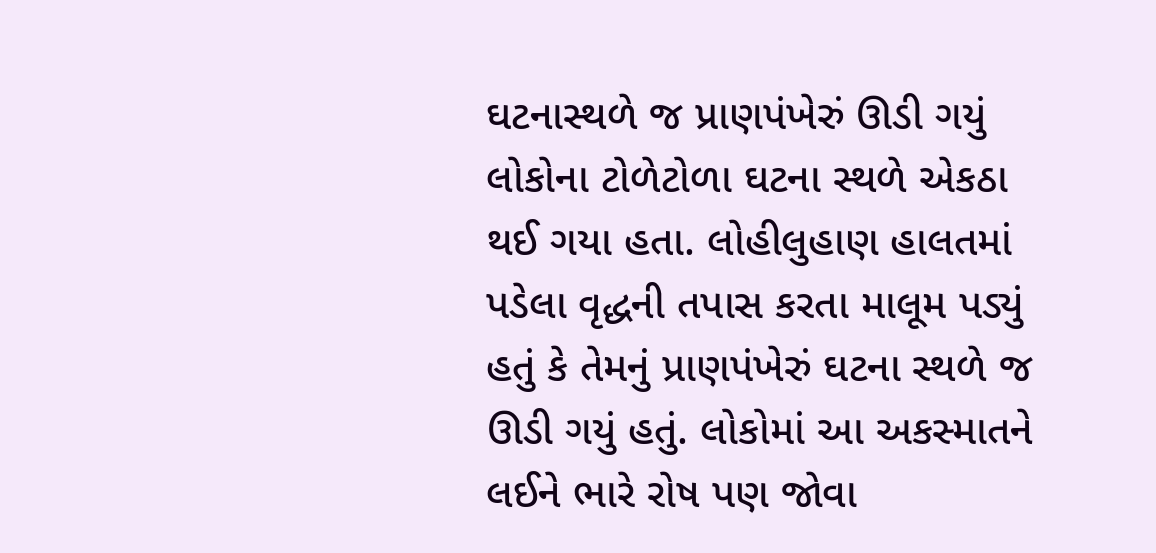ઘટનાસ્થળે જ પ્રાણપંખેરું ઊડી ગયું લોકોના ટોળેટોળા ઘટના સ્થળે એકઠા થઈ ગયા હતા. લોહીલુહાણ હાલતમાં પડેલા વૃદ્ધની તપાસ કરતા માલૂમ પડ્યું હતું કે તેમનું પ્રાણપંખેરું ઘટના સ્થળે જ ઊડી ગયું હતું. લોકોમાં આ અકસ્માતને લઈને ભારે રોષ પણ જોવા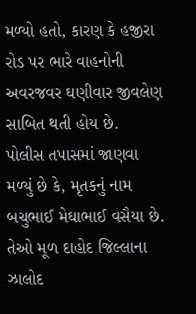મળ્યો હતો, કારણ કે હજીરા રોડ પર ભારે વાહનોની અવરજવર ઘણીવાર જીવલેણ સાબિત થતી હોય છે.
પોલીસ તપાસમાં જાણવા મળ્યું છે કે, મૃતકનું નામ બચુભાઈ મેઘાભાઈ વસૈયા છે. તેઓ મૂળ દાહોદ જિલ્લાના ઝાલોદ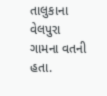તાલુકાના વેલપુરા ગામના વતની હતા.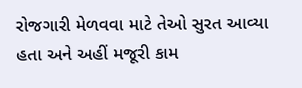રોજગારી મેળવવા માટે તેઓ સુરત આવ્યા હતા અને અહીં મજૂરી કામ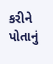કરીને પોતાનું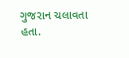ગુજરાન ચલાવતા હતા.